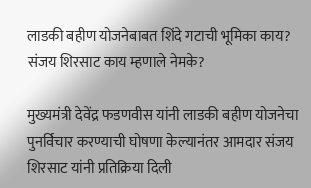लाडकी बहीण योजनेबाबत शिंदे गटाची भूमिका काय? संजय शिरसाट काय म्हणाले नेमके?

मुख्यमंत्री देवेंद्र फडणवीस यांनी लाडकी बहीण योजनेचा पुनर्विचार करण्याची घोषणा केल्यानंतर आमदार संजय शिरसाट यांनी प्रतिक्रिया दिली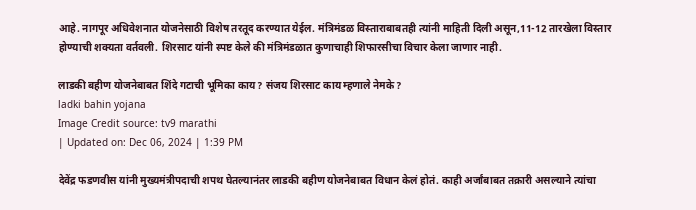आहे. नागपूर अधिवेशनात योजनेसाठी विशेष तरतूद करण्यात येईल. मंत्रिमंडळ विस्ताराबाबतही त्यांनी माहिती दिली असून,11-12 तारखेला विस्तार होण्याची शक्यता वर्तवली. शिरसाट यांनी स्पष्ट केले की मंत्रिमंडळात कुणाचाही शिफारसीचा विचार केला जाणार नाही.

लाडकी बहीण योजनेबाबत शिंदे गटाची भूमिका काय? संजय शिरसाट काय म्हणाले नेमके?
ladki bahin yojana
Image Credit source: tv9 marathi
| Updated on: Dec 06, 2024 | 1:39 PM

देवेंद्र फडणवीस यांनी मुख्यमंत्रीपदाची शपथ घेतल्यानंतर लाडकी बहीण योजनेबाबत विधान केलं होतं. काही अर्जांबाबत तक्रारी असल्याने त्यांचा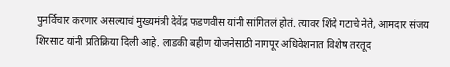पुनर्विचार करणार असल्याचं मुख्यमंत्री देवेंद्र फडणवीस यांनी सांगितलं होतं. त्यावर शिंदे गटाचे नेते, आमदार संजय शिरसाट यांनी प्रतिक्रिया दिली आहे. लाडकी बहीण योजनेसाठी नागपूर अधिवेशनात विशेष तरतूद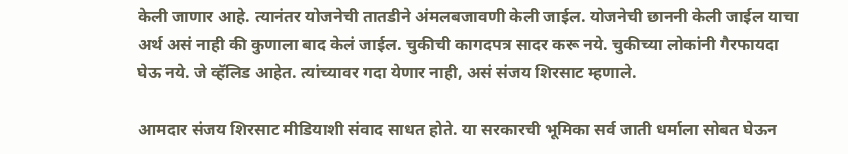केली जाणार आहे. त्यानंतर योजनेची तातडीने अंमलबजावणी केली जाईल. योजनेची छाननी केली जाईल याचा अर्थ असं नाही की कुणाला बाद केलं जाईल. चुकीची कागदपत्र सादर करू नये. चुकीच्या लोकांनी गैरफायदा घेऊ नये. जे व्हॅलिड आहेत. त्यांच्यावर गदा येणार नाही, असं संजय शिरसाट म्हणाले.

आमदार संजय शिरसाट मीडियाशी संवाद साधत होते. या सरकारची भूमिका सर्व जाती धर्माला सोबत घेऊन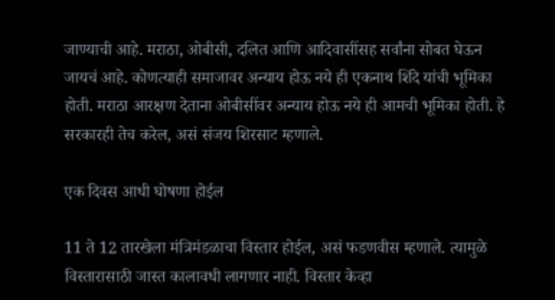जाण्याची आहे. मराठा, ओबीसी, दलित आणि आदिवासींसह सर्वांना सोबत घेऊन जायचं आहे. कोणत्याही समाजावर अन्याय होऊ नये ही एकनाथ शिंदे यांची भूमिका होती. मराठा आरक्षण देताना ओबीसींवर अन्याय होऊ नये ही आमची भूमिका होती. हे सरकारही तेच करेल, असं संजय शिरसाट म्हणाले.

एक दिवस आधी घोषणा होईल

11 ते 12 तारखेला मंत्रिमंडळाचा विस्तार होईल, असं फडणवीस म्हणाले. त्यामुळे विस्तारासाठी जास्त कालावधी लागणार नाही. विस्तार केव्हा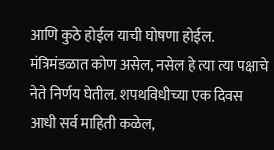आणि कुठे होईल याची घोषणा होईल. मंत्रिमंडळात कोण असेल, नसेल हे त्या त्या पक्षाचे नेते निर्णय घेतील. शपथविधीच्या एक दिवस आधी सर्व माहिती कळेल,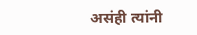असंही त्यांनी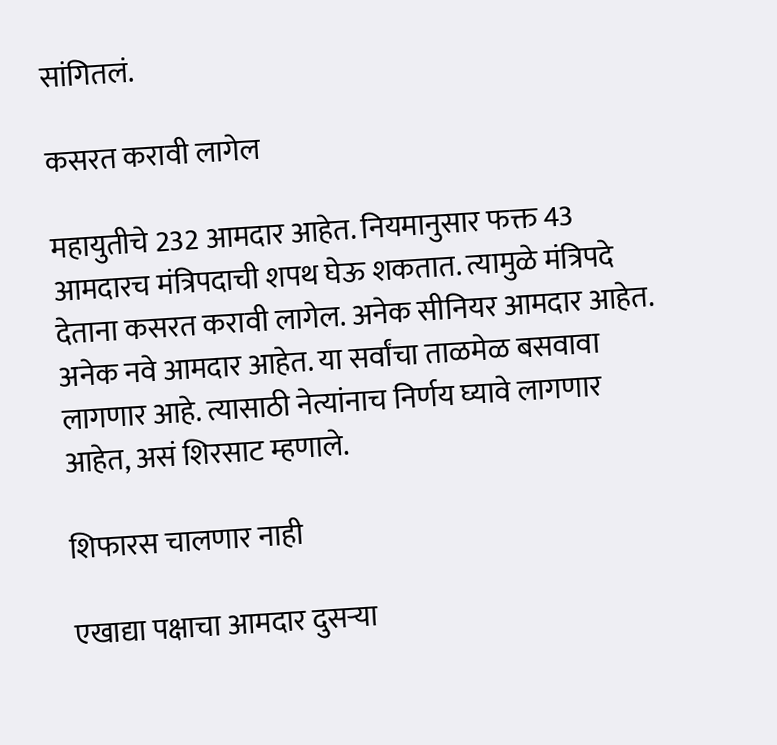सांगितलं.

कसरत करावी लागेल

महायुतीचे 232 आमदार आहेत. नियमानुसार फक्त 43 आमदारच मंत्रिपदाची शपथ घेऊ शकतात. त्यामुळे मंत्रिपदे देताना कसरत करावी लागेल. अनेक सीनियर आमदार आहेत. अनेक नवे आमदार आहेत. या सर्वांचा ताळमेळ बसवावा लागणार आहे. त्यासाठी नेत्यांनाच निर्णय घ्यावे लागणार आहेत, असं शिरसाट म्हणाले.

शिफारस चालणार नाही

एखाद्या पक्षाचा आमदार दुसऱ्या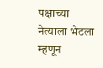पक्षाच्या नेत्याला भेटला म्हणून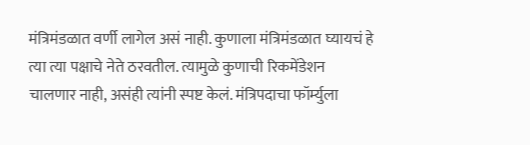मंत्रिमंडळात वर्णी लागेल असं नाही. कुणाला मंत्रिमंडळात घ्यायचं हे त्या त्या पक्षाचे नेते ठरवतील. त्यामुळे कुणाची रिकमेंडेशन चालणार नाही, असंही त्यांनी स्पष्ट केलं. मंत्रिपदाचा फॉर्म्युला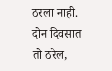ठरला नाही. दोन दिवसात तो ठरेल,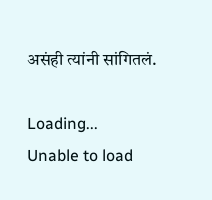असंही त्यांनी सांगितलं.

Loading...
Unable to load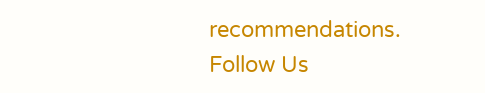recommendations.
Follow Us